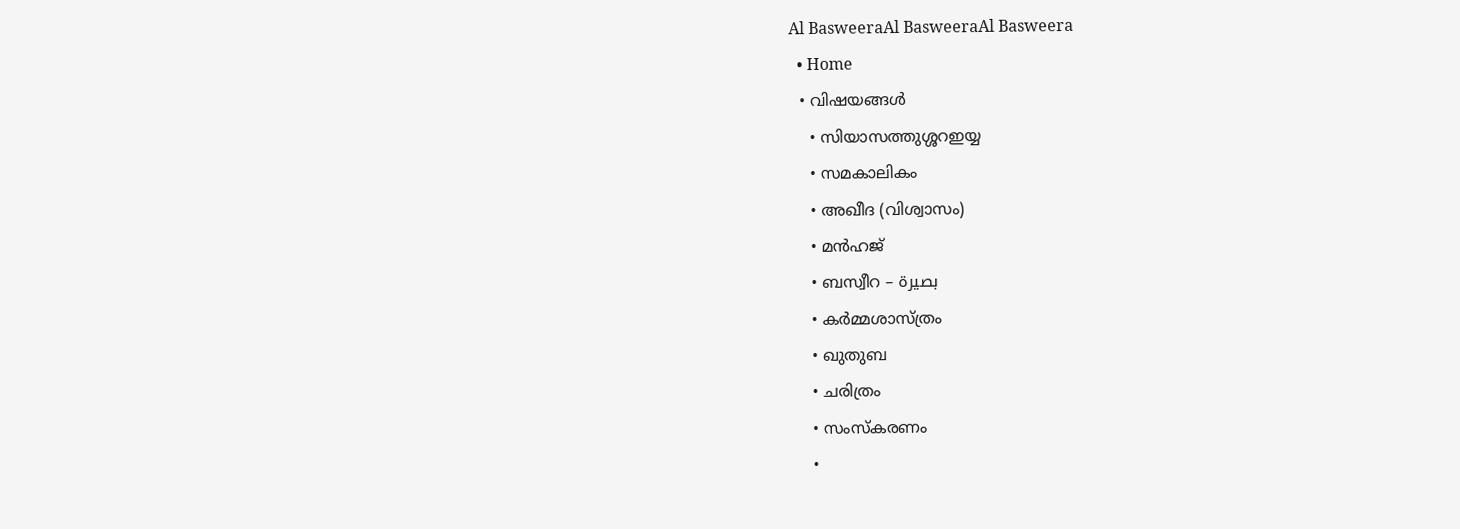Al BasweeraAl BasweeraAl Basweera
  • Home
  • വിഷയങ്ങൾ
    • സിയാസത്തുശ്ശറഇയ്യ
    • സമകാലികം
    • അഖീദ (വിശ്വാസം)
    • മൻഹജ്
    • ബസ്വീറ – بصيرة
    • കര്‍മ്മശാസ്ത്രം
    • ഖുതുബ
    • ചരിത്രം
    • സംസ്കരണം
    •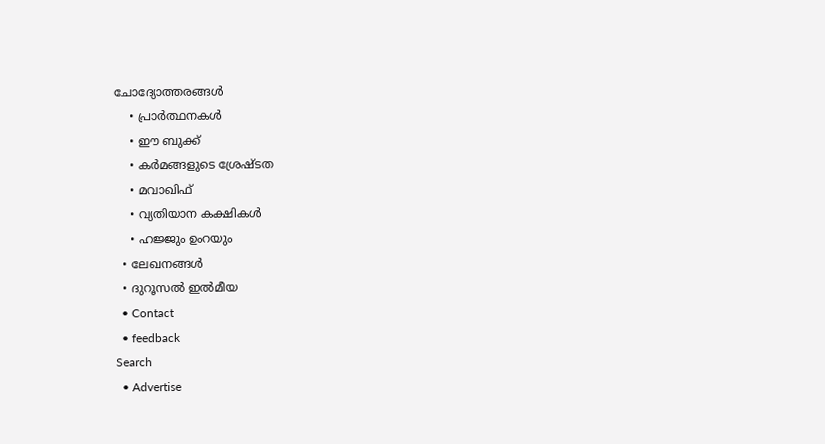ചോദ്യോത്തരങ്ങൾ
    • പ്രാര്‍ത്ഥനകള്‍
    • ഈ ബുക്ക്
    • കര്‍മങ്ങളുടെ ശ്രേഷ്ടത
    • മവാഖിഫ്
    • വ്യതിയാന കക്ഷികള്‍
    • ഹജ്ജും ഉംറയും
  • ലേഖനങ്ങൾ
  • ദുറൂസല്‍ ഇല്‍മീയ
  • Contact
  • feedback
Search
  • Advertise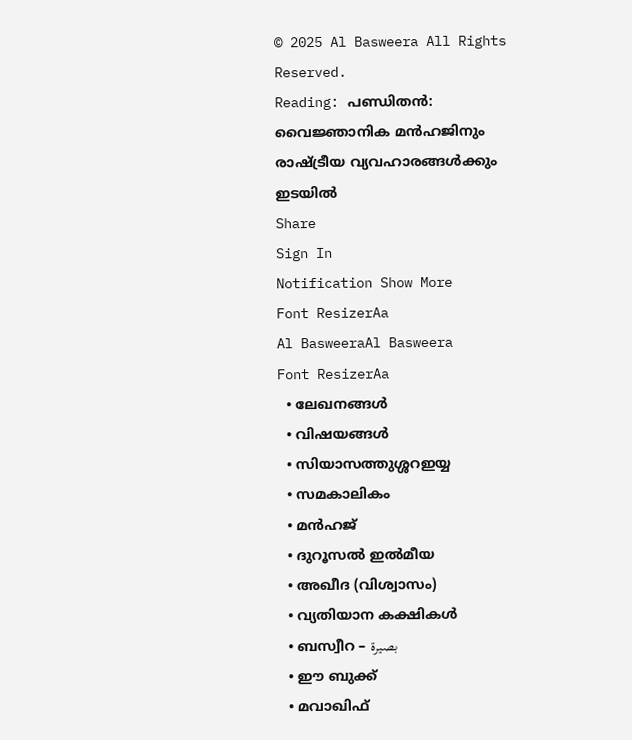© 2025 Al Basweera All Rights Reserved.
Reading: പണ്ഡിതൻ: വൈജ്ഞാനിക മൻഹജിനും രാഷ്ട്രീയ വ്യവഹാരങ്ങൾക്കും ഇടയിൽ
Share
Sign In
Notification Show More
Font ResizerAa
Al BasweeraAl Basweera
Font ResizerAa
  • ലേഖനങ്ങൾ
  • വിഷയങ്ങൾ
  • സിയാസത്തുശ്ശറഇയ്യ
  • സമകാലികം
  • മൻഹജ്
  • ദുറൂസല്‍ ഇല്‍മീയ
  • അഖീദ (വിശ്വാസം)
  • വ്യതിയാന കക്ഷികള്‍
  • ബസ്വീറ – بصيرة
  • ഈ ബുക്ക്
  • മവാഖിഫ്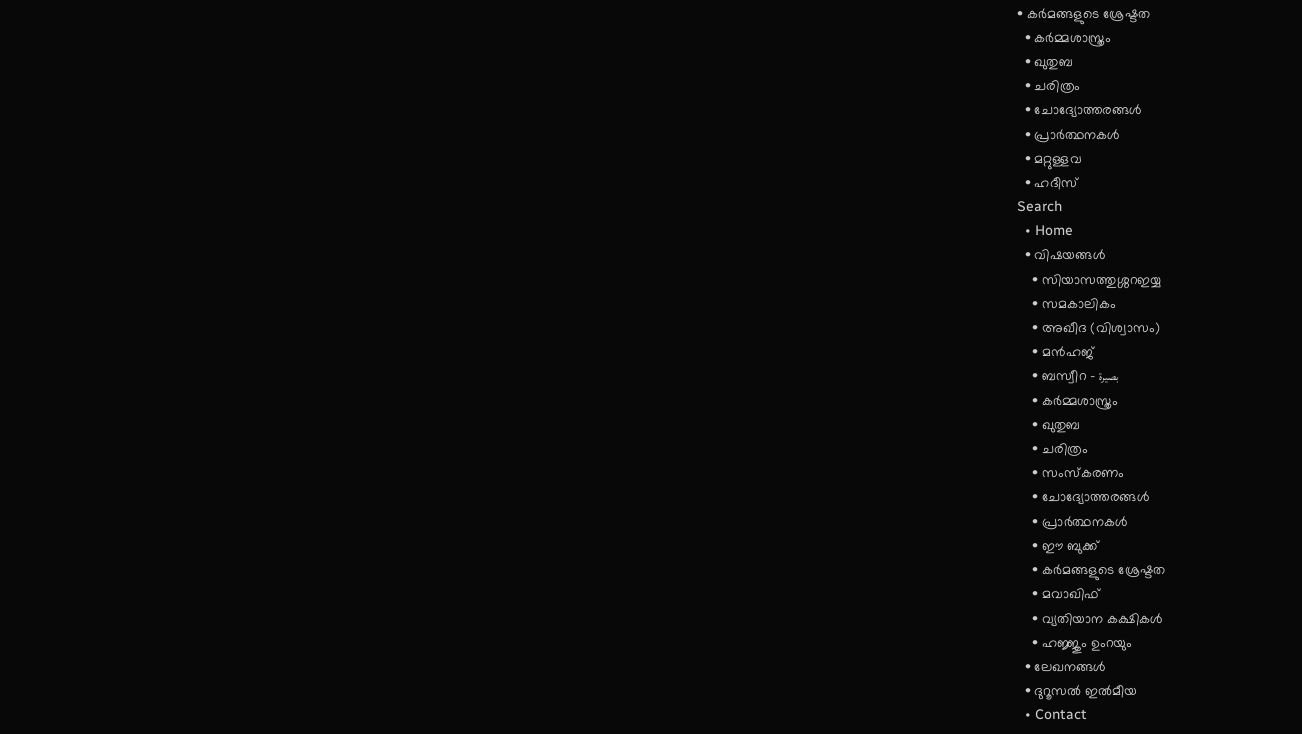• കര്‍മങ്ങളുടെ ശ്രേഷ്ടത
  • കര്‍മ്മശാസ്ത്രം
  • ഖുതുബ
  • ചരിത്രം
  • ചോദ്യോത്തരങ്ങൾ
  • പ്രാര്‍ത്ഥനകള്‍
  • മറ്റുള്ളവ
  • ഹദീസ്
Search
  • Home
  • വിഷയങ്ങൾ
    • സിയാസത്തുശ്ശറഇയ്യ
    • സമകാലികം
    • അഖീദ (വിശ്വാസം)
    • മൻഹജ്
    • ബസ്വീറ – بصيرة
    • കര്‍മ്മശാസ്ത്രം
    • ഖുതുബ
    • ചരിത്രം
    • സംസ്കരണം
    • ചോദ്യോത്തരങ്ങൾ
    • പ്രാര്‍ത്ഥനകള്‍
    • ഈ ബുക്ക്
    • കര്‍മങ്ങളുടെ ശ്രേഷ്ടത
    • മവാഖിഫ്
    • വ്യതിയാന കക്ഷികള്‍
    • ഹജ്ജും ഉംറയും
  • ലേഖനങ്ങൾ
  • ദുറൂസല്‍ ഇല്‍മീയ
  • Contact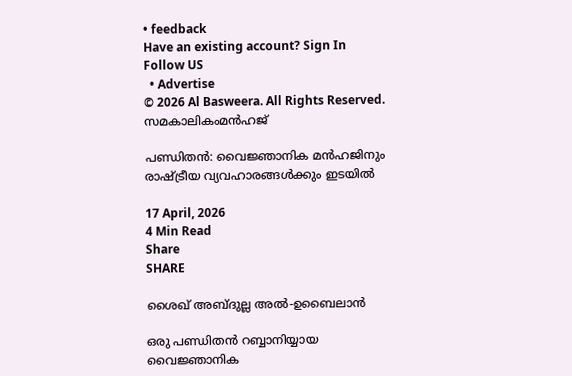• feedback
Have an existing account? Sign In
Follow US
  • Advertise
© 2026 Al Basweera. All Rights Reserved.
സമകാലികംമൻഹജ്

പണ്ഡിതൻ: വൈജ്ഞാനിക മൻഹജിനും രാഷ്ട്രീയ വ്യവഹാരങ്ങൾക്കും ഇടയിൽ

17 April, 2026
4 Min Read
Share
SHARE

ശൈഖ് അബ്ദുല്ല അൽ-ഉബൈലാൻ

ഒരു പണ്ഡിതൻ റബ്ബാനിയ്യായ വൈജ്ഞാനിക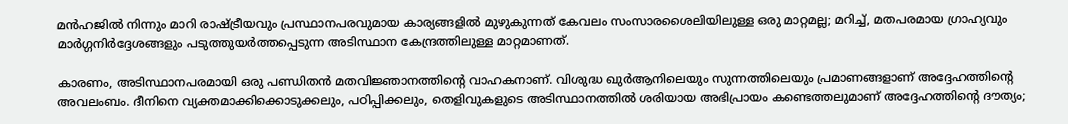മൻഹജിൽ നിന്നും മാറി രാഷ്ട്രീയവും പ്രസ്ഥാനപരവുമായ കാര്യങ്ങളിൽ മുഴുകുന്നത് കേവലം സംസാരശൈലിയിലുള്ള ഒരു മാറ്റമല്ല; മറിച്ച്, മതപരമായ ഗ്രാഹ്യവും മാർഗ്ഗനിർദ്ദേശങ്ങളും പടുത്തുയർത്തപ്പെടുന്ന അടിസ്ഥാന കേന്ദ്രത്തിലുള്ള മാറ്റമാണത്.

കാരണം, അടിസ്ഥാനപരമായി ഒരു പണ്ഡിതൻ മതവിജ്ഞാനത്തിന്റെ വാഹകനാണ്. വിശുദ്ധ ഖുർആനിലെയും സുന്നത്തിലെയും പ്രമാണങ്ങളാണ് അദ്ദേഹത്തിന്റെ അവലംബം. ദീനിനെ വ്യക്തമാക്കിക്കൊടുക്കലും, പഠിപ്പിക്കലും, തെളിവുകളുടെ അടിസ്ഥാനത്തിൽ ശരിയായ അഭിപ്രായം കണ്ടെത്തലുമാണ് അദ്ദേഹത്തിന്റെ ദൗത്യം;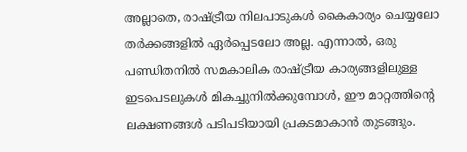അല്ലാതെ, രാഷ്ട്രീയ നിലപാടുകൾ കൈകാര്യം ചെയ്യലോ തർക്കങ്ങളിൽ ഏർപ്പെടലോ അല്ല. എന്നാൽ, ഒരു പണ്ഡിതനിൽ സമകാലിക രാഷ്ട്രീയ കാര്യങ്ങളിലുള്ള ഇടപെടലുകൾ മികച്ചുനിൽക്കുമ്പോൾ, ഈ മാറ്റത്തിന്റെ ലക്ഷണങ്ങൾ പടിപടിയായി പ്രകടമാകാൻ തുടങ്ങും.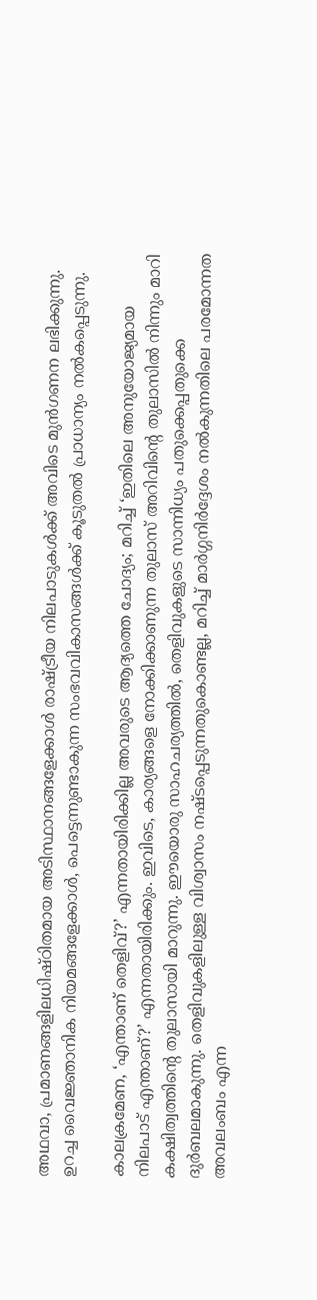അഥവാ, പ്രമാണങ്ങളിലധിഷ്ഠിതമായ അടിസ്ഥാനങ്ങളേക്കാൾ രാഷ്ട്രീയ നിലപാടുകൾക്ക് അവിടെ മുൻഗണന ലഭിക്കുന്നു. ഉറച്ച വൈജ്ഞാനിക നിയമങ്ങളേക്കാൾ, പെട്ടെന്നുണ്ടാകുന്ന സംഭവവികാസങ്ങൾക്ക് കൂടുതൽ പ്രാധാന്യം നൽകപ്പെടുന്നു.

കാലക്രമേണ, ‘എന്താണ് തെളിവ്?’ എന്നതായിരിക്കില്ല അവരുടെ ആദ്യത്തെ ചോദ്യം; മറിച്ച് ‘ഇതിലെ അനുയോജ്യമായ നിലപാട് എന്താണ്?’ എന്നതായിരിക്കും. ഇവിടെ, കാര്യങ്ങളെ നോക്കിക്കാണുന്ന തുലാസ് അറിവിന്റെ തുലാസിൽ നിന്നും മാറി കക്ഷിത്വത്തിന്റെ തുലാസായി മാറുന്നു. ഈയൊരു സാഹചര്യത്തിൽ, തെളിവുകളുടെ സാന്നിധ്യം പതുക്കെപ്പതുക്കെ ദുർബലമാകുന്നു. തെളിവുകളിലുള്ള വിശ്വാസം നഷ്ടപ്പെടുന്നതുകൊണ്ടല്ല, മറിച്ച് മാർഗ്ഗനിർദ്ദേശം നൽകുന്നതിലെ പരമോന്നത അവലംബം എന്ന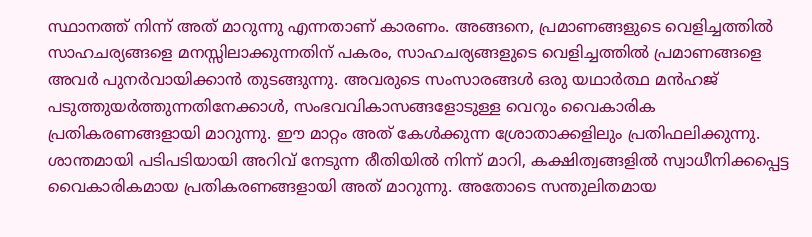സ്ഥാനത്ത് നിന്ന് അത് മാറുന്നു എന്നതാണ് കാരണം. അങ്ങനെ, പ്രമാണങ്ങളുടെ വെളിച്ചത്തിൽ സാഹചര്യങ്ങളെ മനസ്സിലാക്കുന്നതിന് പകരം, സാഹചര്യങ്ങളുടെ വെളിച്ചത്തിൽ പ്രമാണങ്ങളെ അവർ പുനർവായിക്കാൻ തുടങ്ങുന്നു. അവരുടെ സംസാരങ്ങൾ ഒരു യഥാർത്ഥ മൻഹജ് പടുത്തുയർത്തുന്നതിനേക്കാൾ, സംഭവവികാസങ്ങളോടുള്ള വെറും വൈകാരിക പ്രതികരണങ്ങളായി മാറുന്നു. ഈ മാറ്റം അത് കേൾക്കുന്ന ശ്രോതാക്കളിലും പ്രതിഫലിക്കുന്നു. ശാന്തമായി പടിപടിയായി അറിവ് നേടുന്ന രീതിയിൽ നിന്ന് മാറി, കക്ഷിത്വങ്ങളിൽ സ്വാധീനിക്കപ്പെട്ട വൈകാരികമായ പ്രതികരണങ്ങളായി അത് മാറുന്നു. അതോടെ സന്തുലിതമായ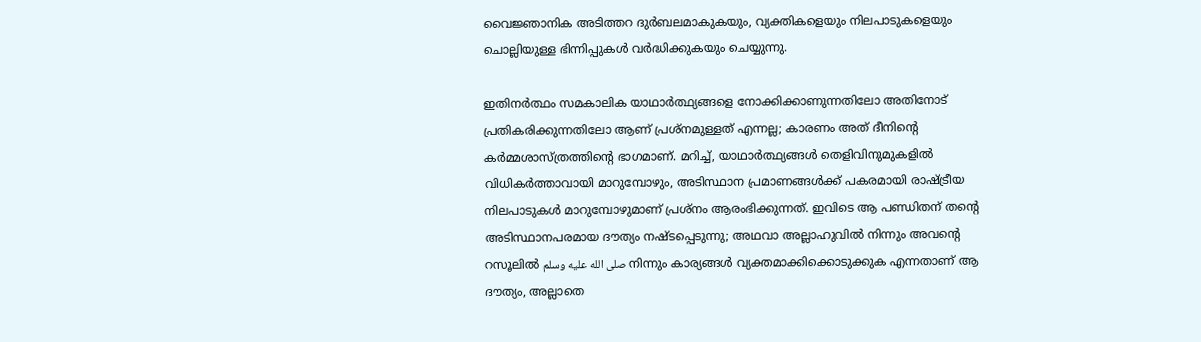വൈജ്ഞാനിക അടിത്തറ ദുർബലമാകുകയും, വ്യക്തികളെയും നിലപാടുകളെയും ചൊല്ലിയുള്ള ഭിന്നിപ്പുകൾ വർദ്ധിക്കുകയും ചെയ്യുന്നു.

ഇതിനർത്ഥം സമകാലിക യാഥാർത്ഥ്യങ്ങളെ നോക്കിക്കാണുന്നതിലോ അതിനോട് പ്രതികരിക്കുന്നതിലോ ആണ് പ്രശ്നമുള്ളത് എന്നല്ല; കാരണം അത് ദീനിന്റെ കർമ്മശാസ്ത്രത്തിന്റെ ഭാഗമാണ്. മറിച്ച്, യാഥാർത്ഥ്യങ്ങൾ തെളിവിനുമുകളിൽ വിധികർത്താവായി മാറുമ്പോഴും, അടിസ്ഥാന പ്രമാണങ്ങൾക്ക് പകരമായി രാഷ്ട്രീയ നിലപാടുകൾ മാറുമ്പോഴുമാണ് പ്രശ്നം ആരംഭിക്കുന്നത്. ഇവിടെ ആ പണ്ഡിതന് തന്റെ അടിസ്ഥാനപരമായ ദൗത്യം നഷ്ടപ്പെടുന്നു; അഥവാ അല്ലാഹുവിൽ നിന്നും അവന്റെ റസൂലിൽ صلى الله عليه وسلم നിന്നും കാര്യങ്ങൾ വ്യക്തമാക്കിക്കൊടുക്കുക എന്നതാണ് ആ ദൗത്യം, അല്ലാതെ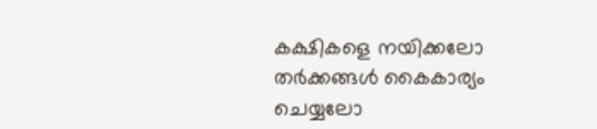കക്ഷികളെ നയിക്കലോ തർക്കങ്ങൾ കൈകാര്യം ചെയ്യലോ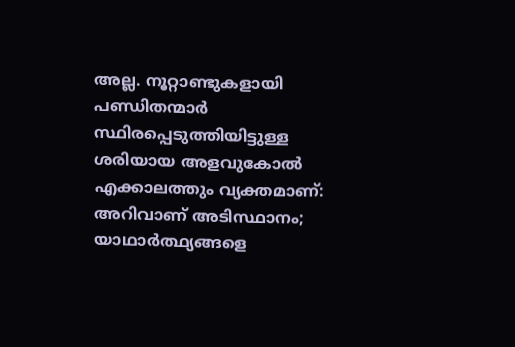അല്ല. നൂറ്റാണ്ടുകളായി പണ്ഡിതന്മാർ സ്ഥിരപ്പെടുത്തിയിട്ടുള്ള ശരിയായ അളവുകോൽ എക്കാലത്തും വ്യക്തമാണ്: അറിവാണ് അടിസ്ഥാനം; യാഥാർത്ഥ്യങ്ങളെ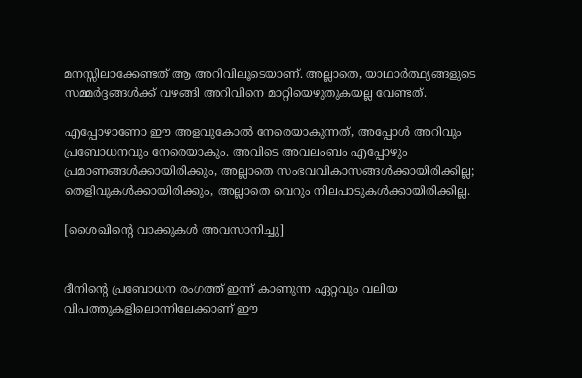മനസ്സിലാക്കേണ്ടത് ആ അറിവിലൂടെയാണ്. അല്ലാതെ, യാഥാർത്ഥ്യങ്ങളുടെ സമ്മർദ്ദങ്ങൾക്ക് വഴങ്ങി അറിവിനെ മാറ്റിയെഴുതുകയല്ല വേണ്ടത്.

എപ്പോഴാണോ ഈ അളവുകോൽ നേരെയാകുന്നത്, അപ്പോൾ അറിവും പ്രബോധനവും നേരെയാകും. അവിടെ അവലംബം എപ്പോഴും പ്രമാണങ്ങൾക്കായിരിക്കും, അല്ലാതെ സംഭവവികാസങ്ങൾക്കായിരിക്കില്ല; തെളിവുകൾക്കായിരിക്കും, അല്ലാതെ വെറും നിലപാടുകൾക്കായിരിക്കില്ല.

[ശൈഖിന്റെ വാക്കുകൾ അവസാനിച്ചു]


ദീനിന്റെ പ്രബോധന രംഗത്ത് ഇന്ന് കാണുന്ന ഏറ്റവും വലിയ വിപത്തുകളിലൊന്നിലേക്കാണ് ഈ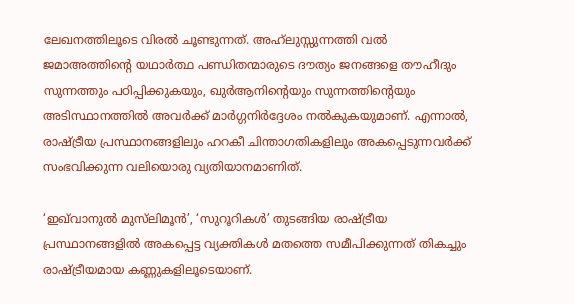ലേഖനത്തിലൂടെ വിരൽ ചൂണ്ടുന്നത്. അഹ്‌ലുസ്സുന്നത്തി വൽ ജമാഅത്തിന്റെ യഥാർത്ഥ പണ്ഡിതന്മാരുടെ ദൗത്യം ജനങ്ങളെ തൗഹീദും സുന്നത്തും പഠിപ്പിക്കുകയും, ഖുർആനിന്റെയും സുന്നത്തിന്റെയും അടിസ്ഥാനത്തിൽ അവർക്ക് മാർഗ്ഗനിർദ്ദേശം നൽകുകയുമാണ്. എന്നാൽ, രാഷ്ട്രീയ പ്രസ്ഥാനങ്ങളിലും ഹറകീ ചിന്താഗതികളിലും അകപ്പെടുന്നവർക്ക് സംഭവിക്കുന്ന വലിയൊരു വ്യതിയാനമാണിത്.

‘ഇഖ്‌വാനുൽ മുസ്‌ലിമൂൻ’, ‘സുറൂറികൾ’ തുടങ്ങിയ രാഷ്ട്രീയ പ്രസ്ഥാനങ്ങളിൽ അകപ്പെട്ട വ്യക്തികൾ മതത്തെ സമീപിക്കുന്നത് തികച്ചും രാഷ്ട്രീയമായ കണ്ണുകളിലൂടെയാണ്.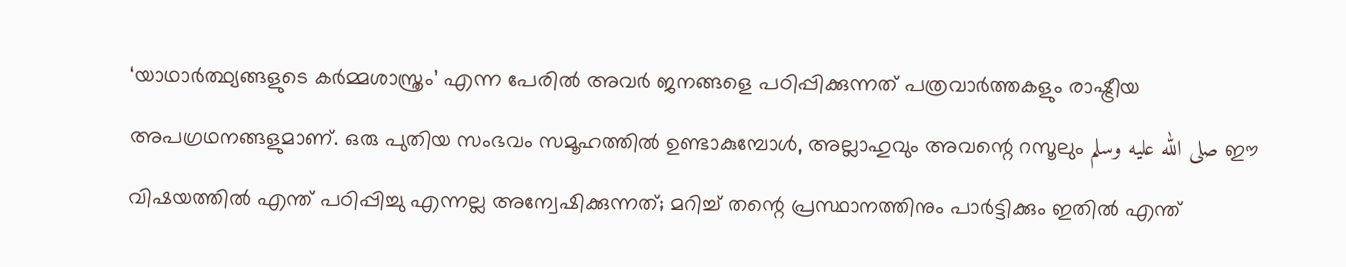‘യാഥാർത്ഥ്യങ്ങളുടെ കർമ്മശാസ്ത്രം’ എന്ന പേരിൽ അവർ ജനങ്ങളെ പഠിപ്പിക്കുന്നത് പത്രവാർത്തകളും രാഷ്ട്രീയ അപഗ്രഥനങ്ങളുമാണ്. ഒരു പുതിയ സംഭവം സമൂഹത്തിൽ ഉണ്ടാകുമ്പോൾ, അല്ലാഹുവും അവന്റെ റസൂലും صلى الله عليه وسلم ഈ വിഷയത്തിൽ എന്ത് പഠിപ്പിച്ചു എന്നല്ല അന്വേഷിക്കുന്നത്; മറിച്ച് തന്റെ പ്രസ്ഥാനത്തിനും പാർട്ടിക്കും ഇതിൽ എന്ത്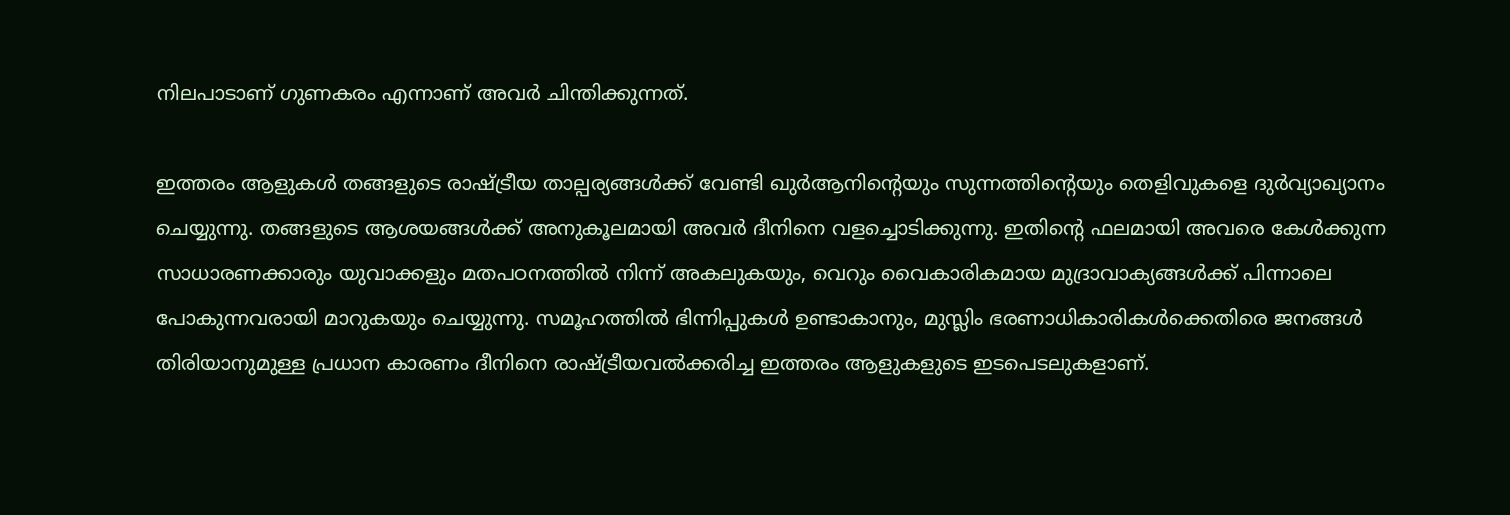നിലപാടാണ് ഗുണകരം എന്നാണ് അവർ ചിന്തിക്കുന്നത്.

ഇത്തരം ആളുകൾ തങ്ങളുടെ രാഷ്ട്രീയ താല്പര്യങ്ങൾക്ക് വേണ്ടി ഖുർആനിന്റെയും സുന്നത്തിന്റെയും തെളിവുകളെ ദുർവ്യാഖ്യാനം ചെയ്യുന്നു. തങ്ങളുടെ ആശയങ്ങൾക്ക് അനുകൂലമായി അവർ ദീനിനെ വളച്ചൊടിക്കുന്നു. ഇതിന്റെ ഫലമായി അവരെ കേൾക്കുന്ന സാധാരണക്കാരും യുവാക്കളും മതപഠനത്തിൽ നിന്ന് അകലുകയും, വെറും വൈകാരികമായ മുദ്രാവാക്യങ്ങൾക്ക് പിന്നാലെ പോകുന്നവരായി മാറുകയും ചെയ്യുന്നു. സമൂഹത്തിൽ ഭിന്നിപ്പുകൾ ഉണ്ടാകാനും, മുസ്ലിം ഭരണാധികാരികൾക്കെതിരെ ജനങ്ങൾ തിരിയാനുമുള്ള പ്രധാന കാരണം ദീനിനെ രാഷ്ട്രീയവൽക്കരിച്ച ഇത്തരം ആളുകളുടെ ഇടപെടലുകളാണ്.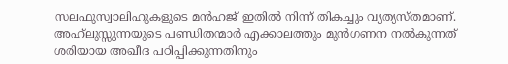സലഫുസ്വാലിഹുകളുടെ മൻഹജ് ഇതിൽ നിന്ന് തികച്ചും വ്യത്യസ്തമാണ്. അഹ്‌ലുസ്സുന്നയുടെ പണ്ഡിതന്മാർ എക്കാലത്തും മുൻഗണന നൽകുന്നത് ശരിയായ അഖീദ പഠിപ്പിക്കുന്നതിനും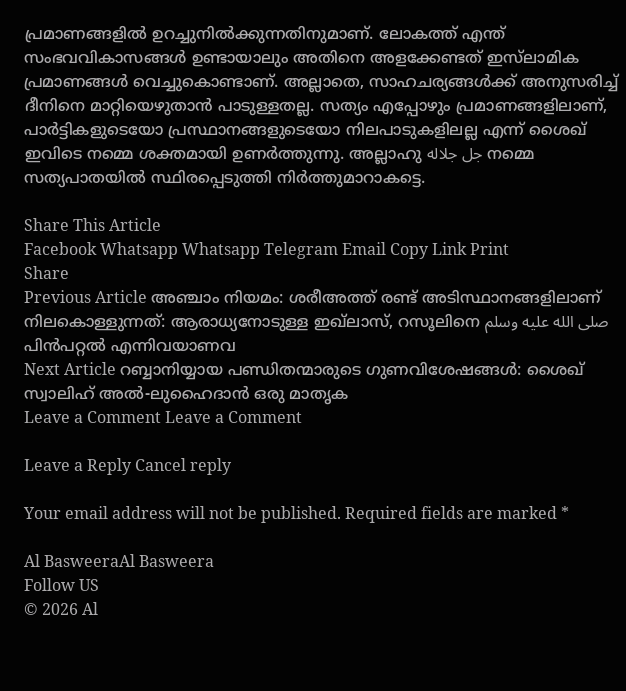പ്രമാണങ്ങളിൽ ഉറച്ചുനിൽക്കുന്നതിനുമാണ്. ലോകത്ത് എന്ത് സംഭവവികാസങ്ങൾ ഉണ്ടായാലും അതിനെ അളക്കേണ്ടത് ഇസ്‌ലാമിക പ്രമാണങ്ങൾ വെച്ചുകൊണ്ടാണ്. അല്ലാതെ, സാഹചര്യങ്ങൾക്ക് അനുസരിച്ച് ദീനിനെ മാറ്റിയെഴുതാൻ പാടുള്ളതല്ല. സത്യം എപ്പോഴും പ്രമാണങ്ങളിലാണ്, പാർട്ടികളുടെയോ പ്രസ്ഥാനങ്ങളുടെയോ നിലപാടുകളിലല്ല എന്ന് ശൈഖ് ഇവിടെ നമ്മെ ശക്തമായി ഉണർത്തുന്നു. അല്ലാഹു جل جلاله നമ്മെ സത്യപാതയിൽ സ്ഥിരപ്പെടുത്തി നിർത്തുമാറാകട്ടെ.

Share This Article
Facebook Whatsapp Whatsapp Telegram Email Copy Link Print
Share
Previous Article അഞ്ചാം നിയമം: ശരീഅത്ത് രണ്ട് അടിസ്ഥാനങ്ങളിലാണ് നിലകൊള്ളുന്നത്: ആരാധ്യനോടുള്ള ഇഖ്‌ലാസ്, റസൂലിനെ صلى الله عليه وسلم പിൻപറ്റൽ എന്നിവയാണവ
Next Article റബ്ബാനിയ്യായ പണ്ഡിതന്മാരുടെ ഗുണവിശേഷങ്ങൾ: ശൈഖ് സ്വാലിഹ് അൽ-ലുഹൈദാൻ ഒരു മാതൃക
Leave a Comment Leave a Comment

Leave a Reply Cancel reply

Your email address will not be published. Required fields are marked *

Al BasweeraAl Basweera
Follow US
© 2026 Al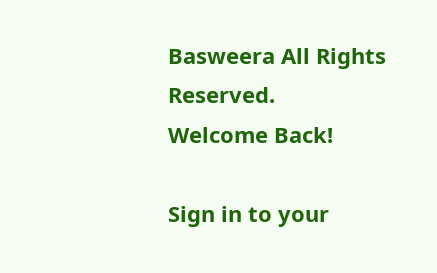Basweera All Rights Reserved.
Welcome Back!

Sign in to your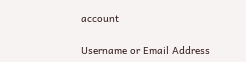account

Username or Email Address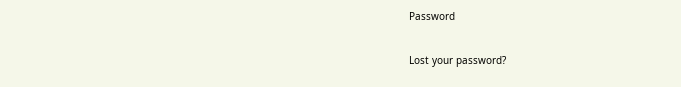Password

Lost your password?